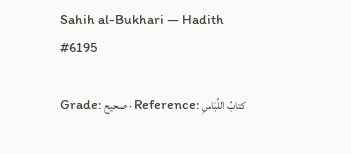Sahih al-Bukhari — Hadith #6195

Grade: صحيح · Reference: كتابُ اللِّبَاسِ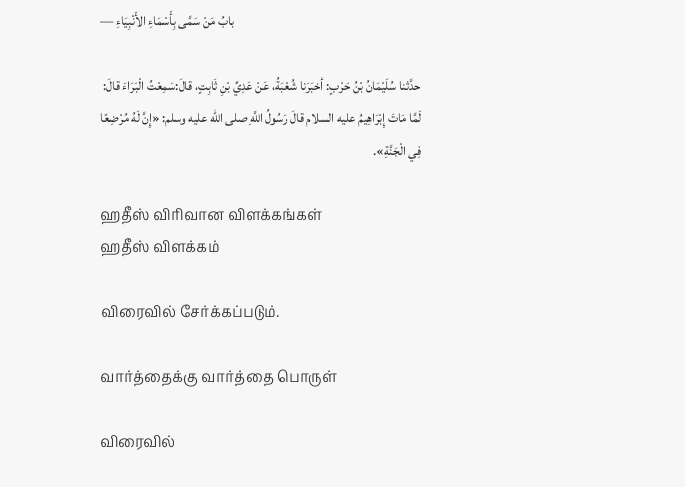— بابُ مَنْ سَمَّى بِأَسْمَاءِ الأَنْبِيَاءِ

حدَّثنا سُلَيْمَانُ بْنُ حَرْبٍ: أخبَرَنا شُعْبَةُ، عَنْ عَدِيِّ بْنِ ثَابِتٍ، قالَ:سَمِعْتُ الْبَرَاءَ قالَ: لَمَّا مَاتَ إِبْرَاهِيمُ عليه السلام قالَ رَسُولُ اللَّهِ صلى الله عليه وسلم: «إِنَّ لَهُ مُرْضِعًا فِي الْجَنَّةِ».

ஹதீஸ் விரிவான விளக்கங்கள்
ஹதீஸ் விளக்கம்

விரைவில் சேர்க்கப்படும்.

வார்த்தைக்கு வார்த்தை பொருள்

விரைவில்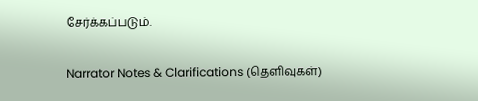சேர்க்கப்படும்.

Narrator Notes & Clarifications (தெளிவுகள்)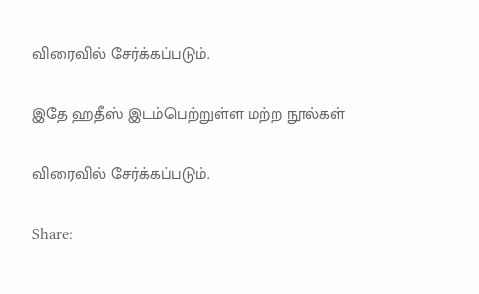விரைவில் சேர்க்கப்படும்.

இதே ஹதீஸ் இடம்பெற்றுள்ள மற்ற நூல்கள்

விரைவில் சேர்க்கப்படும்.

Share: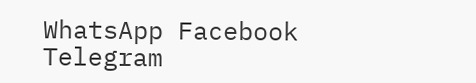WhatsApp Facebook Telegram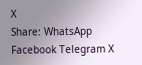X
Share: WhatsApp Facebook Telegram X